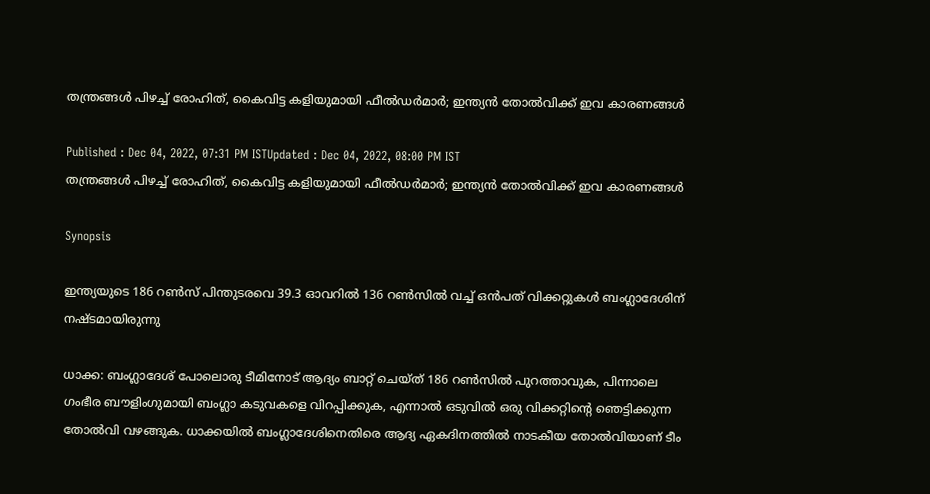തന്ത്രങ്ങള്‍ പിഴച്ച് രോഹിത്, കൈവിട്ട കളിയുമായി ഫീല്‍ഡര്‍മാര്‍; ഇന്ത്യന്‍ തോല്‍വിക്ക് ഇവ കാരണങ്ങള്‍

Published : Dec 04, 2022, 07:31 PM ISTUpdated : Dec 04, 2022, 08:00 PM IST
തന്ത്രങ്ങള്‍ പിഴച്ച് രോഹിത്, കൈവിട്ട കളിയുമായി ഫീല്‍ഡര്‍മാര്‍; ഇന്ത്യന്‍ തോല്‍വിക്ക് ഇവ കാരണങ്ങള്‍

Synopsis

ഇന്ത്യയുടെ 186 റണ്‍സ് പിന്തുടരവെ 39.3 ഓവറില്‍ 136 റണ്‍സില്‍ വച്ച് ഒന്‍പത് വിക്കറ്റുകള്‍ ബംഗ്ലാദേശിന് നഷ്ടമായിരുന്നു

ധാക്ക: ബംഗ്ലാദേശ് പോലൊരു ടീമിനോട് ആദ്യം ബാറ്റ് ചെയ്ത് 186 റണ്‍സില്‍ പുറത്താവുക, പിന്നാലെ ഗംഭീര ബൗളിംഗുമായി ബംഗ്ലാ കടുവകളെ വിറപ്പിക്കുക, എന്നാല്‍ ഒടുവില്‍ ഒരു വിക്കറ്റിന്‍റെ ഞെട്ടിക്കുന്ന തോല്‍വി വഴങ്ങുക. ധാക്കയില്‍ ബംഗ്ലാദേശിനെതിരെ ആദ്യ ഏകദിനത്തില്‍ നാടകീയ തോല്‍വിയാണ് ടീം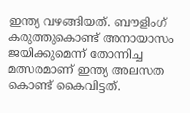ഇന്ത്യ വഴങ്ങിയത്. ബൗളിംഗ് കരുത്തുകൊണ്ട് അനായാസം ജയിക്കുമെന്ന് തോന്നിച്ച മത്സരമാണ് ഇന്ത്യ അലസത കൊണ്ട് കൈവിട്ടത്.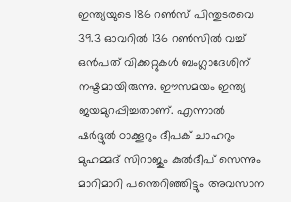ഇന്ത്യയുടെ 186 റണ്‍സ് പിന്തുടരവെ 39.3 ഓവറില്‍ 136 റണ്‍സില്‍ വച്ച് ഒന്‍പത് വിക്കറ്റുകള്‍ ബംഗ്ലാദേശിന് നഷ്ടമായിരുന്നു. ഈസമയം ഇന്ത്യ ജയമുറപ്പിച്ചതാണ്. എന്നാല്‍ ഷര്‍ദ്ദുല്‍ ഠാക്കൂറും ദീപക് ചാഹറും മുഹമ്മദ് സിറാജും കുല്‍ദീപ് സെന്നും മാറിമാറി പന്തെറിഞ്ഞിട്ടും അവസാന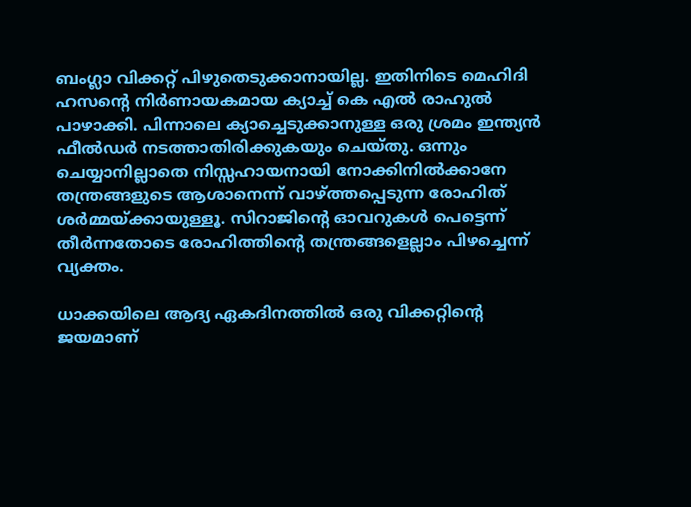ബംഗ്ലാ വിക്കറ്റ് പിഴുതെടുക്കാനായില്ല. ഇതിനിടെ മെഹിദി ഹസന്‍റെ നിര്‍ണായകമായ ക്യാച്ച് കെ എല്‍ രാഹുല്‍ പാഴാക്കി. പിന്നാലെ ക്യാച്ചെടുക്കാനുള്ള ഒരു ശ്രമം ഇന്ത്യന്‍ ഫീല്‍ഡര്‍ നടത്താതിരിക്കുകയും ചെയ്തു. ഒന്നും ചെയ്യാനില്ലാതെ നിസ്സഹായനായി നോക്കിനില്‍ക്കാനേ തന്ത്രങ്ങളുടെ ആശാനെന്ന് വാഴ്‌ത്തപ്പെടുന്ന രോഹിത് ശര്‍മ്മയ്ക്കായുള്ളൂ. സിറാജിന്‍റെ ഓവറുകള്‍ പെട്ടെന്ന് തീര്‍ന്നതോടെ രോഹിത്തിന്‍റെ തന്ത്രങ്ങളെല്ലാം പിഴച്ചെന്ന് വ്യക്തം.

ധാക്കയിലെ ആദ്യ ഏകദിനത്തില്‍ ഒരു വിക്കറ്റിന്‍റെ ജയമാണ്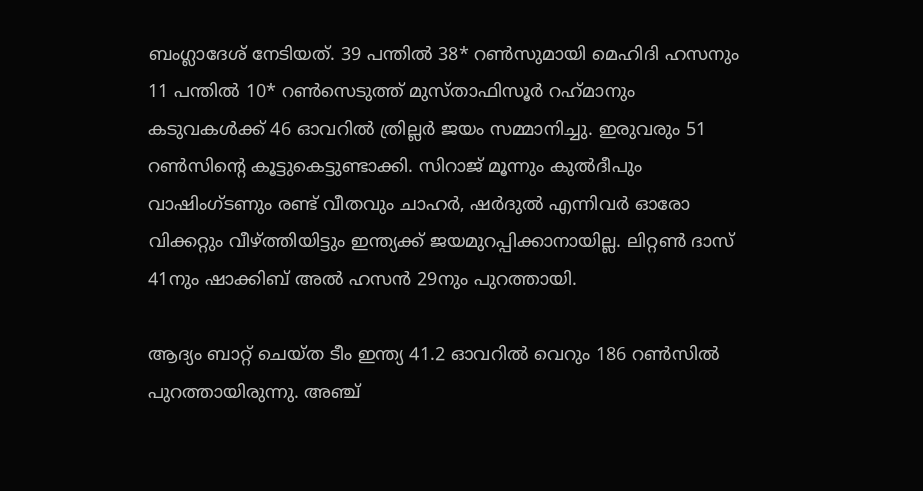ബംഗ്ലാദേശ് നേടിയത്. 39 പന്തില്‍ 38* റണ്‍സുമായി മെഹിദി ഹസനും 11 പന്തില്‍ 10* റണ്‍സെടുത്ത് മുസ്‌താഫിസൂര്‍ റഹ്‌മാനും കടുവകള്‍ക്ക് 46 ഓവറില്‍ ത്രില്ലര്‍ ജയം സമ്മാനിച്ചു. ഇരുവരും 51 റണ്‍സിന്‍റെ കൂട്ടുകെട്ടുണ്ടാക്കി. സിറാജ് മൂന്നും കുല്‍ദീപും വാഷിംഗ്‌ടണും രണ്ട് വീതവും ചാഹര്‍, ഷര്‍ദുല്‍ എന്നിവര്‍ ഓരോ വിക്കറ്റും വീഴ്‌ത്തിയിട്ടും ഇന്ത്യക്ക് ജയമുറപ്പിക്കാനായില്ല. ലിറ്റണ്‍ ദാസ് 41നും ഷാക്കിബ് അല്‍ ഹസന്‍ 29നും പുറത്തായി.

ആദ്യം ബാറ്റ് ചെയ്ത ടീം ഇന്ത്യ 41.2 ഓവറില്‍ വെറും 186 റണ്‍സില്‍ പുറത്തായിരുന്നു. അഞ്ച്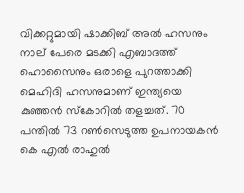വിക്കറ്റുമായി ഷാക്കിബ് അല്‍ ഹസനും നാല് പേരെ മടക്കി എബാദത്ത് ഹൊസൈനും ഒരാളെ പുറത്താക്കി മെഹിദി ഹസനുമാണ് ഇന്ത്യയെ കുഞ്ഞന്‍ സ്കോറില്‍ തളച്ചത്. 70 പന്തില്‍ 73 റണ്‍സെടുത്ത ഉപനായകന്‍ കെ എല്‍ രാഹുല്‍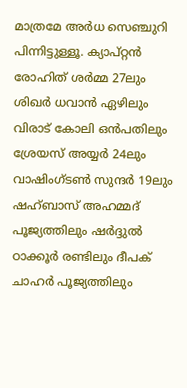മാത്രമേ അര്‍ധ സെഞ്ചുറി പിന്നിട്ടുള്ളൂ. ക്യാപ്റ്റന്‍ രോഹിത് ശര്‍മ്മ 27ലും ശിഖര്‍ ധവാന്‍ ഏഴിലും വിരാട് കോലി ഒന്‍പതിലും ശ്രേയസ് അയ്യര്‍ 24ലും വാഷിംഗ്‌ടണ്‍ സുന്ദര്‍ 19ലും ഷഹ്‌ബാസ് അഹമ്മദ് പൂജ്യത്തിലും ഷര്‍ദ്ദുല്‍ ഠാക്കൂര്‍ രണ്ടിലും ദീപക് ചാഹര്‍ പൂജ്യത്തിലും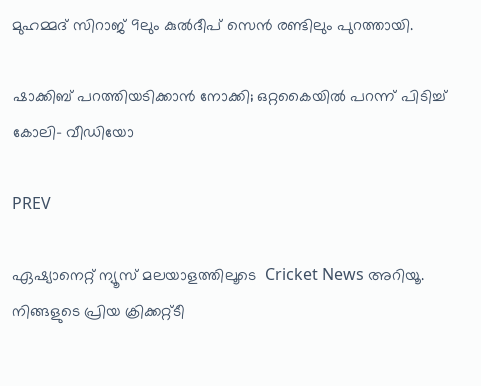മുഹമ്മദ് സിറാജ് 9ലും കുല്‍ദീപ് സെന്‍ രണ്ടിലും പുറത്തായി.

ഷാക്കിബ് പറത്തിയടിക്കാന്‍ നോക്കി; ഒറ്റകൈയില്‍ പറന്ന് പിടിച്ച് കോലി- വീഡിയോ

PREV

ഏഷ്യാനെറ്റ് ന്യൂസ് മലയാളത്തിലൂടെ  Cricket News അറിയൂ.  നിങ്ങളുടെ പ്രിയ ക്രിക്കറ്റ്ടീ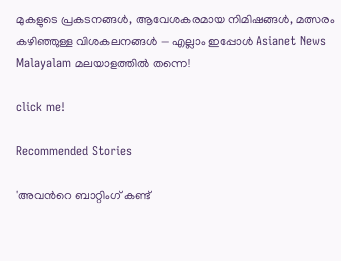മുകളുടെ പ്രകടനങ്ങൾ, ആവേശകരമായ നിമിഷങ്ങൾ, മത്സരം കഴിഞ്ഞുള്ള വിശകലനങ്ങൾ — എല്ലാം ഇപ്പോൾ Asianet News Malayalam മലയാളത്തിൽ തന്നെ!

click me!

Recommended Stories

'അവന്‍റെ ബാറ്റിംഗ് കണ്ട്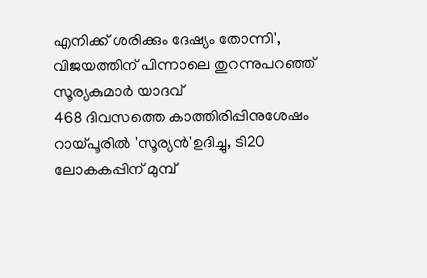എനിക്ക് ശരിക്കും ദേഷ്യം തോന്നി', വിജയത്തിന് പിന്നാലെ തുറന്നുപറഞ്ഞ് സൂര്യകുമാർ യാദവ്
468 ദിവസത്തെ കാത്തിരിപ്പിനുശേഷം റായ്പൂരില്‍ 'സൂര്യൻ'ഉദിച്ചു, ടി20 ലോകകപ്പിന് മുമ്പ്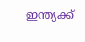ഇന്ത്യക്ക്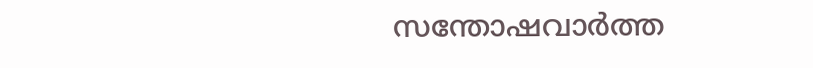സന്തോഷവാര്‍ത്ത